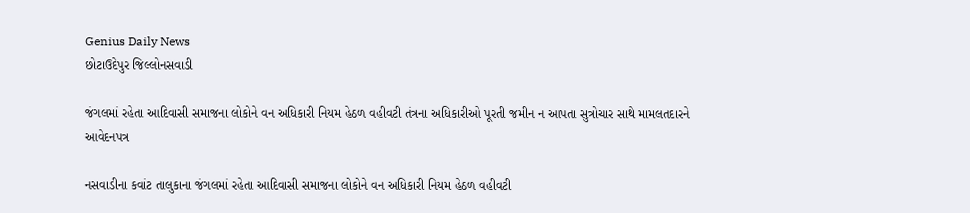Genius Daily News
છોટાઉદેપુર જિલ્લોનસવાડી

જંગલમાં રહેતા આદિવાસી સમાજના લોકોને વન અધિકારી નિયમ હેઠળ વહીવટી તંત્રના અધિકારીઓ પૂરતી જમીન ન આપતા સુત્રોચાર સાથે મામલતદારને આવેદનપત્ર

નસવાડીના કવાંટ તાલુકાના જંગલમાં રહેતા આદિવાસી સમાજના લોકોને વન અધિકારી નિયમ હેઠળ વહીવટી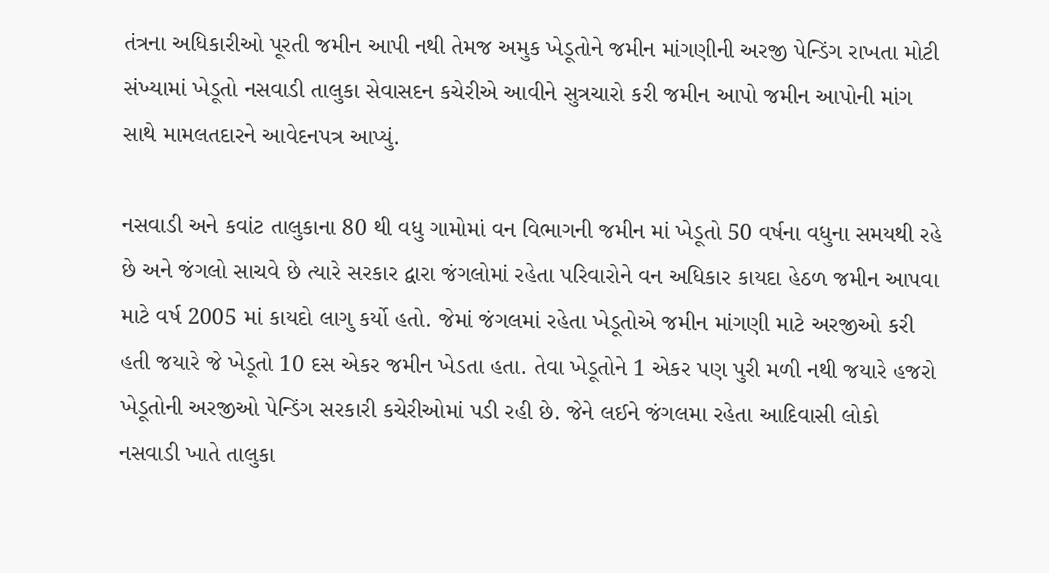તંત્રના અધિકારીઓ પૂરતી જમીન આપી નથી તેમજ અમુક ખેડૂતોને જમીન માંગણીની અરજી પેન્ડિંગ રાખતા મોટી સંખ્યામાં ખેડૂતો નસવાડી તાલુકા સેવાસદન કચેરીએ આવીને સુત્રચારો કરી જમીન આપો જમીન આપોની માંગ સાથે મામલતદારને આવેદનપત્ર આપ્યું.

નસવાડી અને કવાંટ તાલુકાના 80 થી વધુ ગામોમાં વન વિભાગની જમીન માં ખેડૂતો 50 વર્ષના વધુના સમયથી રહે છે અને જંગલો સાચવે છે ત્યારે સરકાર દ્વારા જંગલોમાં રહેતા પરિવારોને વન અધિકાર કાયદા હેઠળ જમીન આપવા માટે વર્ષ 2005 માં કાયદો લાગુ કર્યો હતો. જેમાં જંગલમાં રહેતા ખેડૂતોએ જમીન માંગણી માટે અરજીઓ કરી હતી જયારે જે ખેડૂતો 10 દસ એકર જમીન ખેડતા હતા. તેવા ખેડૂતોને 1 એકર પણ પુરી મળી નથી જયારે હજરો ખેડૂતોની અરજીઓ પેન્ડિંગ સરકારી કચેરીઓમાં પડી રહી છે. જેને લઈને જંગલમા રહેતા આદિવાસી લોકો નસવાડી ખાતે તાલુકા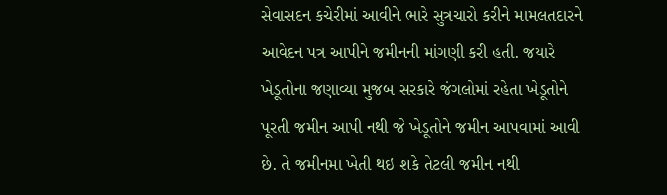સેવાસદન કચેરીમાં આવીને ભારે સુત્રચારો કરીને મામલતદારને આવેદન પત્ર આપીને જમીનની માંગણી કરી હતી. જયારે ખેડૂતોના જણાવ્યા મુજબ સરકારે જંગલોમાં રહેતા ખેડૂતોને પૂરતી જમીન આપી નથી જે ખેડૂતોને જમીન આપવામાં આવી છે. તે જમીનમા ખેતી થઇ શકે તેટલી જમીન નથી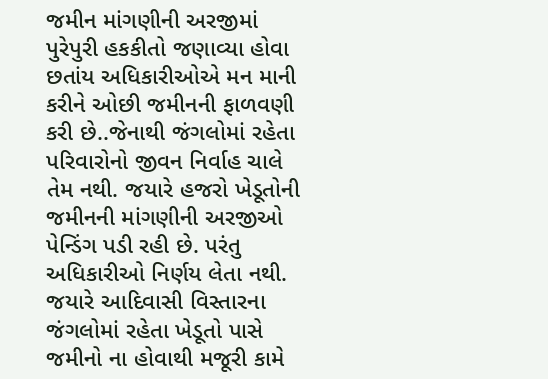જમીન માંગણીની અરજીમાં પુરેપુરી હકકીતો જણાવ્યા હોવા છતાંય અધિકારીઓએ મન માની કરીને ઓછી જમીનની ફાળવણી કરી છે..જેનાથી જંગલોમાં રહેતા પરિવારોનો જીવન નિર્વાહ ચાલે તેમ નથી. જયારે હજરો ખેડૂતોની જમીનની માંગણીની અરજીઓ પેન્ડિંગ પડી રહી છે. પરંતુ અધિકારીઓ નિર્ણય લેતા નથી. જયારે આદિવાસી વિસ્તારના જંગલોમાં રહેતા ખેડૂતો પાસે જમીનો ના હોવાથી મજૂરી કામે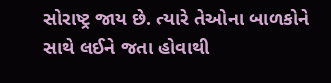સોરાષ્ટ્ર જાય છે. ત્યારે તેઓના બાળકોને સાથે લઈને જતા હોવાથી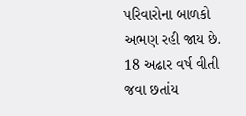પરિવારોના બાળકો અભણ રહી જાય છે. 18 અઢાર વર્ષ વીતી જવા છતાંય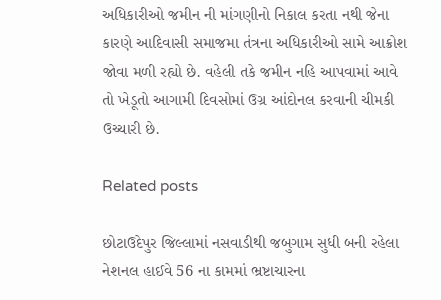અધિકારીઓ જમીન ની માંગણીનો નિકાલ કરતા નથી જેના કારણે આદિવાસી સમાજમા તંત્રના અધિકારીઓ સામે આક્રોશ જોવા મળી રહ્યો છે. વહેલી તકે જમીન નહિ આપવામાં આવે તો ખેડૂતો આગામી દિવસોમાં ઉગ્ર આંદોનલ કરવાની ચીમકી ઉચ્ચારી છે.

Related posts

છોટાઉદેપુર જિલ્લામાં નસવાડીથી જબુગામ સુધી બની રહેલા નેશનલ હાઈવે 56 ના કામમાં ભ્રષ્ટાચારના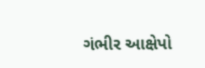ગંભીર આક્ષેપો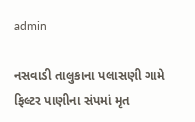admin

નસવાડી તાલુકાના પલાસણી ગામે ફિલ્ટર પાણીના સંપમાં મૃત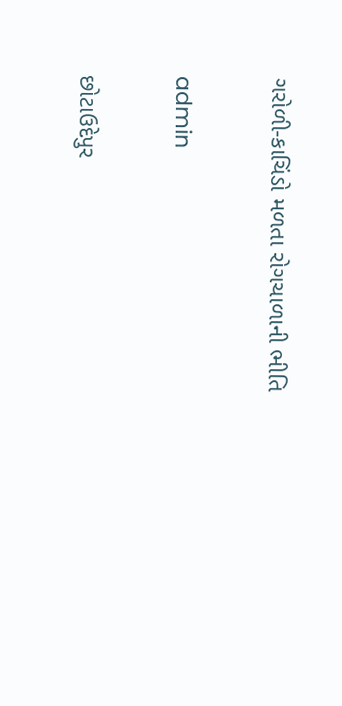ગરોળી-કાચિંડો મળતા રોગચાળાની ભીતિ

admin

છોટાઉદેપુર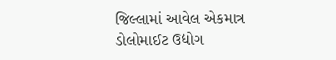જિલ્લામાં આવેલ એકમાત્ર ડોલોમાઈટ ઉદ્યોગ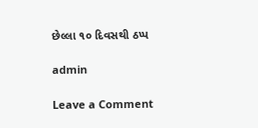છેલ્લા ૧૦ દિવસથી ઠપ્પ

admin

Leave a Comment